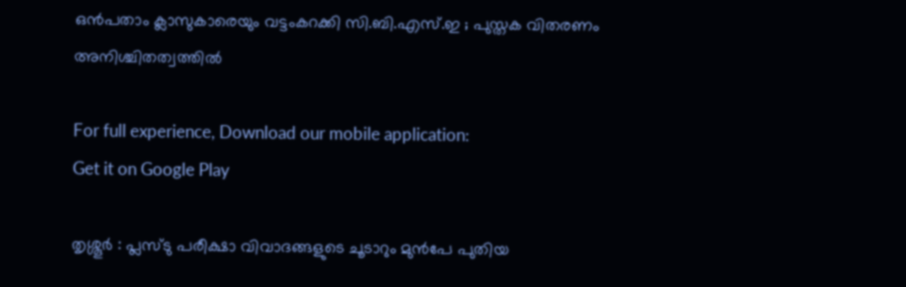ഒൻപതാം ക്ലാസുകാരെയും വട്ടംകറക്കി സി.ബി.എസ്.ഇ ; പുസ്തക വിതരണം അനിശ്ചിതത്വത്തിൽ

For full experience, Download our mobile application:
Get it on Google Play

തൃശ്ശൂർ : പ്ലസ്ടു പരീക്ഷാ വിവാദങ്ങളുടെ ചൂടാറും മുൻപേ പുതിയ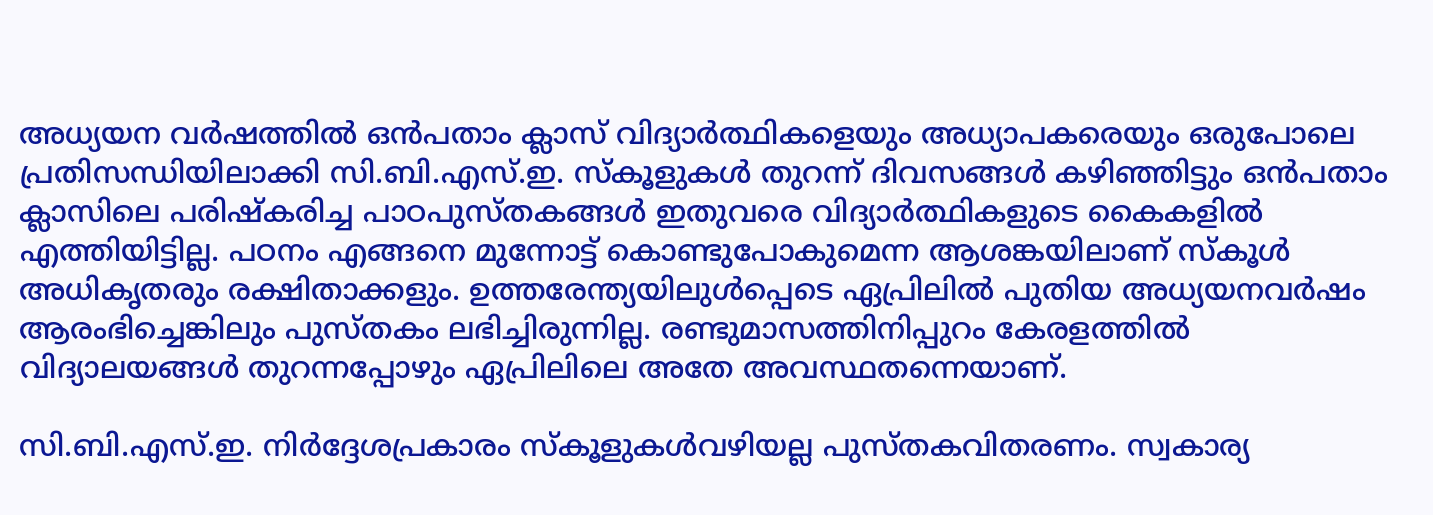അധ്യയന വർഷത്തിൽ ഒൻപതാം ക്ലാസ് വിദ്യാർത്ഥികളെയും അധ്യാപകരെയും ഒരുപോലെ പ്രതിസന്ധിയിലാക്കി സി.ബി.എസ്.ഇ. സ്കൂളുകൾ തുറന്ന് ദിവസങ്ങൾ കഴിഞ്ഞിട്ടും ഒൻപതാം ക്ലാസിലെ പരിഷ്കരിച്ച പാഠപുസ്തകങ്ങൾ ഇതുവരെ വിദ്യാർത്ഥികളുടെ കൈകളിൽ എത്തിയിട്ടില്ല. പഠനം എങ്ങനെ മുന്നോട്ട് കൊണ്ടുപോകുമെന്ന ആശങ്കയിലാണ് സ്കൂൾ അധികൃതരും രക്ഷിതാക്കളും. ഉത്തരേന്ത്യയിലുൾപ്പെടെ ഏപ്രിലിൽ പുതിയ അധ്യയനവർഷം ആരംഭിച്ചെങ്കിലും പുസ്തകം ലഭിച്ചിരുന്നില്ല. രണ്ടുമാസത്തിനിപ്പുറം കേരളത്തിൽ വിദ്യാലയങ്ങൾ തുറന്നപ്പോഴും ഏപ്രിലിലെ അതേ അവസ്ഥതന്നെയാണ്.

സി.ബി.എസ്.ഇ. നിർദ്ദേശപ്രകാരം സ്കൂളുകൾവഴിയല്ല പുസ്തകവിതരണം. സ്വകാര്യ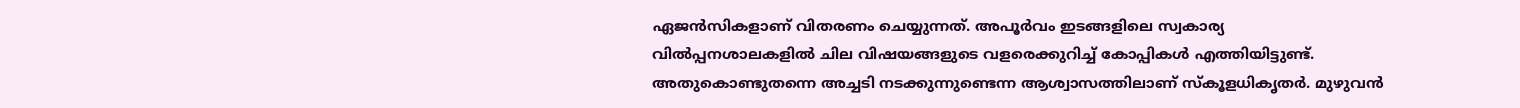ഏജൻസികളാണ് വിതരണം ചെയ്യുന്നത്. അപൂർവം ഇടങ്ങളിലെ സ്വകാര്യ വിൽപ്പനശാലകളിൽ ചില വിഷയങ്ങളുടെ വളരെക്കുറിച്ച് കോപ്പികൾ എത്തിയിട്ടുണ്ട്.
അതുകൊണ്ടുതന്നെ അച്ചടി നടക്കുന്നുണ്ടെന്ന ആശ്വാസത്തിലാണ് സ്കൂളധികൃതർ. മുഴുവൻ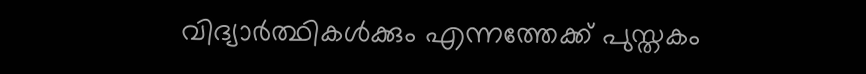വിദ്യാർത്ഥികൾക്കും എന്നത്തേക്ക്‌ പുസ്തകം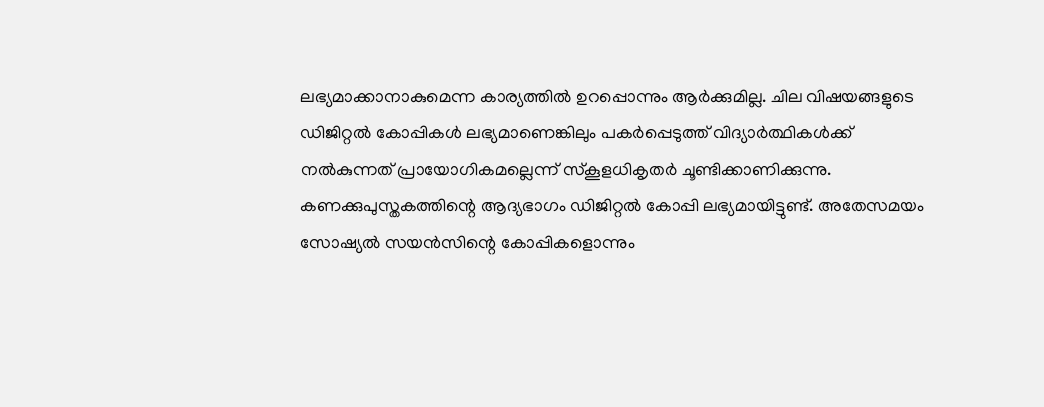ലഭ്യമാക്കാനാകുമെന്ന കാര്യത്തിൽ ഉറപ്പൊന്നും ആർക്കുമില്ല. ചില വിഷയങ്ങളുടെ ഡിജിറ്റൽ കോപ്പികൾ ലഭ്യമാണെങ്കിലും പകർപ്പെടുത്ത് വിദ്യാർത്ഥികൾക്ക് നൽകുന്നത് പ്രായോഗികമല്ലെന്ന് സ്കൂളധികൃതർ ചൂണ്ടിക്കാണിക്കുന്നു.  കണക്കുപുസ്തകത്തിന്റെ ആദ്യഭാഗം ഡിജിറ്റൽ കോപ്പി ലഭ്യമായിട്ടുണ്ട്. അതേസമയം സോഷ്യൽ സയൻസിന്റെ കോപ്പികളൊന്നും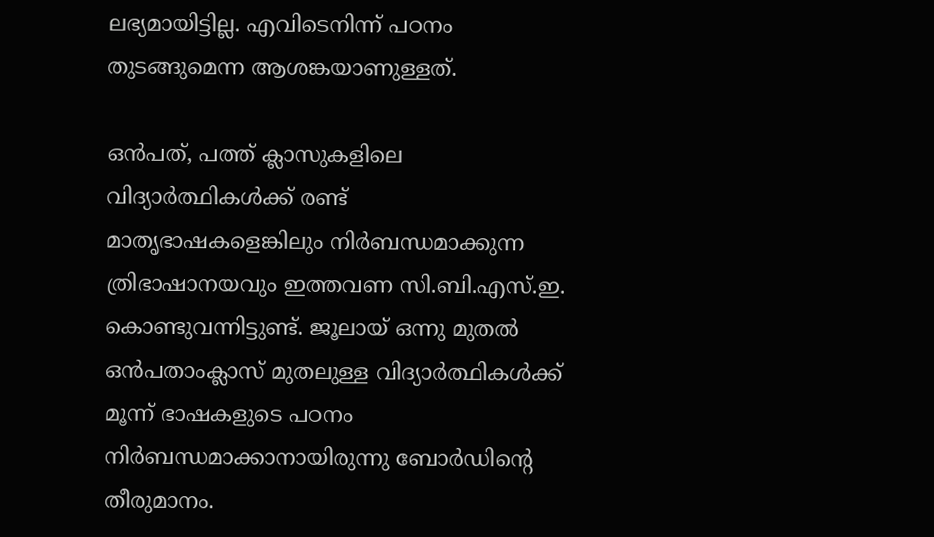ലഭ്യമായിട്ടില്ല. എവിടെനിന്ന് പഠനം തുടങ്ങുമെന്ന ആശങ്കയാണുള്ളത്.

ഒൻപത്, പത്ത് ക്ലാസുകളിലെ വിദ്യാർത്ഥികൾക്ക് രണ്ട് മാതൃഭാഷകളെങ്കിലും നിർബന്ധമാക്കുന്ന ത്രിഭാഷാനയവും ഇത്തവണ സി.ബി.എസ്.ഇ. കൊണ്ടുവന്നിട്ടുണ്ട്. ജൂലായ് ഒന്നു മുതൽ ഒൻപതാംക്ലാസ് മുതലുള്ള വിദ്യാർത്ഥികൾക്ക് മൂന്ന് ഭാഷകളുടെ പഠനം നിർബന്ധമാക്കാനായിരുന്നു ബോർഡിന്റെ തീരുമാനം.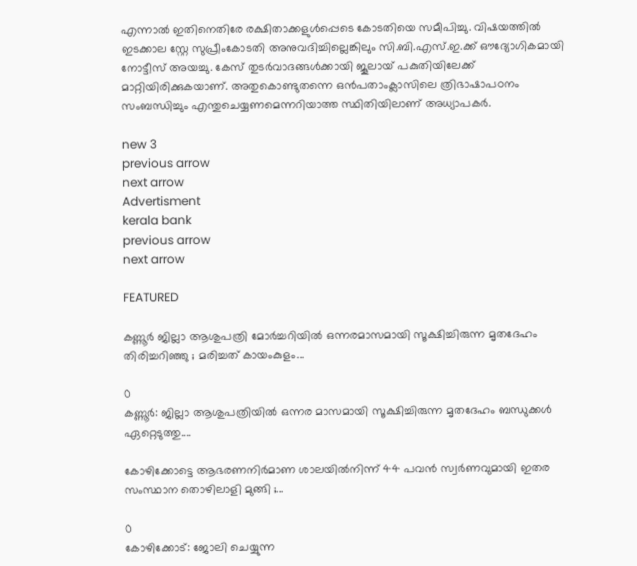എന്നാൽ ഇതിനെതിരേ രക്ഷിതാക്കളുൾപ്പെടെ കോടതിയെ സമീപിച്ചു. വിഷയത്തിൽ ഇടക്കാല സ്റ്റേ സുപ്രീംകോടതി അനുവദിച്ചില്ലെങ്കിലും സി.ബി.എസ്.ഇ.ക്ക് ഔദ്യോഗികമായി നോട്ടീസ് അയച്ചു. കേസ് തുടർവാദങ്ങൾക്കായി ജൂലായ് പകുതിയിലേക്ക്‌ മാറ്റിയിരിക്കുകയാണ്. അതുകൊണ്ടുതന്നെ ഒൻപതാംക്ലാസിലെ ത്രിഭാഷാപഠനം സംബന്ധിച്ചും എന്തുചെയ്യണമെന്നറിയാത്ത സ്ഥിതിയിലാണ് അധ്യാപകർ.

new 3
previous arrow
next arrow
Advertisment
kerala bank
previous arrow
next arrow

FEATURED

കണ്ണൂർ ജില്ലാ ആശുപത്രി മോർച്ചറിയിൽ ഒന്നരമാസമായി സൂക്ഷിച്ചിരുന്ന മൃതദേഹം തിരിച്ചറിഞ്ഞു ; മരിച്ചത് കായംകുളം...

0
കണ്ണൂർ: ജില്ലാ ആശുപത്രിയിൽ ഒന്നര മാസമായി സൂക്ഷിച്ചിരുന്ന മൃതദേഹം ബന്ധുക്കൾ ഏറ്റെടുത്തു....

കോഴിക്കോട്ടെ ആഭരണനിർമാണ ശാലയിൽനിന്ന് 44 പവൻ സ്വർണവുമായി ഇതര സംസ്ഥാന തൊഴിലാളി മുങ്ങി ;...

0
കോഴിക്കോട്: ജോലി ചെയ്യുന്ന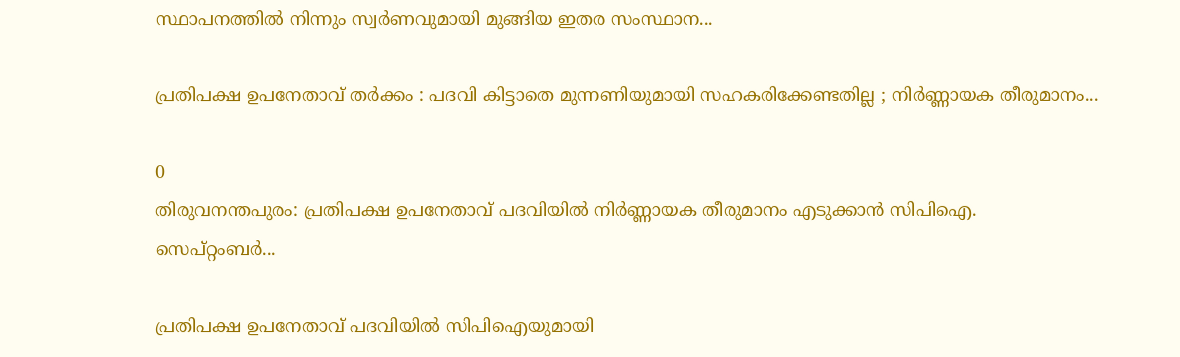സ്ഥാപനത്തില്‍ നിന്നും സ്വര്‍ണവുമായി മുങ്ങിയ ഇതര സംസ്ഥാന...

പ്രതിപക്ഷ ഉപനേതാവ് തര്‍ക്കം : പദവി കിട്ടാതെ മുന്നണിയുമായി സഹകരിക്കേണ്ടതില്ല ; നിര്‍ണ്ണായക തീരുമാനം...

0
തിരുവനന്തപുരം: പ്രതിപക്ഷ ഉപനേതാവ് പദവിയില്‍ നിര്‍ണ്ണായക തീരുമാനം എടുക്കാന്‍ സിപിഐ. സെപ്റ്റംബര്‍...

പ്രതിപക്ഷ ഉപനേതാവ് പദവിയിൽ സിപിഐയുമായി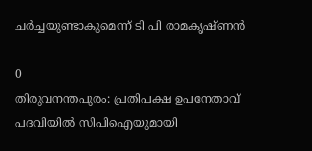ചർച്ചയുണ്ടാകുമെന്ന് ടി പി രാമകൃഷ്ണൻ

0
തിരുവനന്തപുരം: പ്രതിപക്ഷ ഉപനേതാവ് പദവിയിൽ സിപിഐയുമായി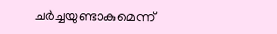ചർച്ചയുണ്ടാകുമെന്ന്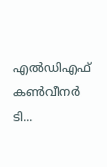എൽഡിഎഫ് കൺവീനർ ടി...